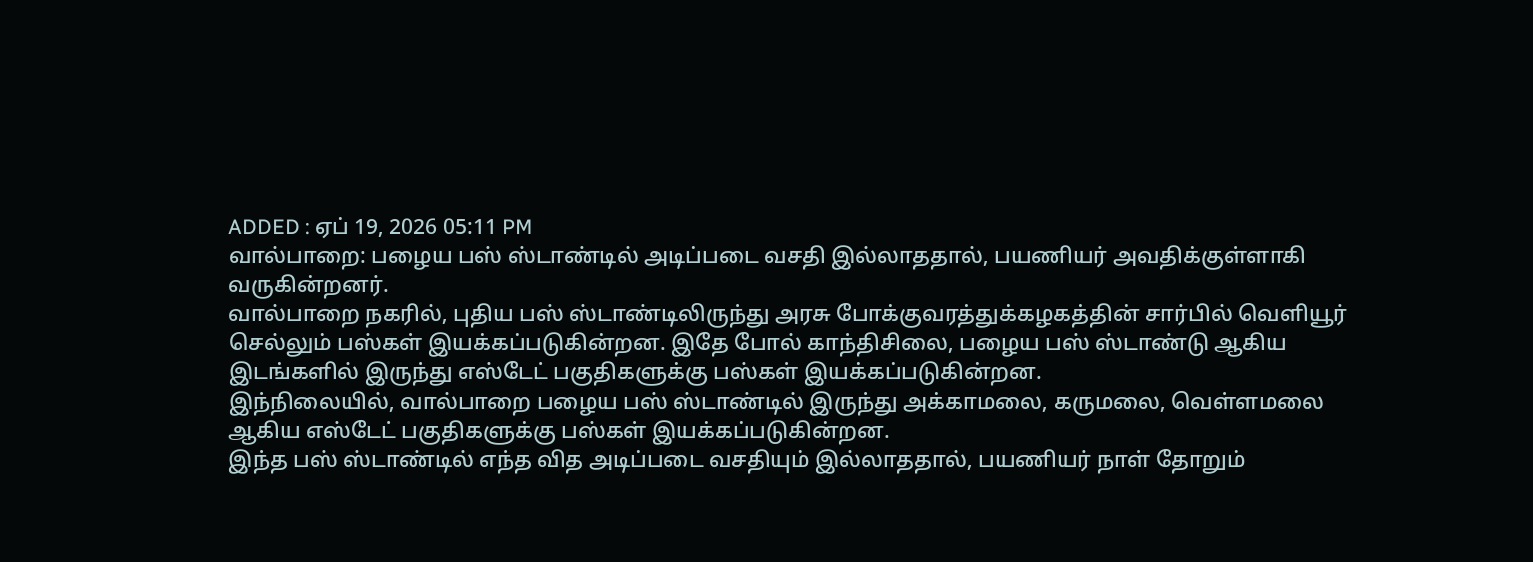ADDED : ஏப் 19, 2026 05:11 PM
வால்பாறை: பழைய பஸ் ஸ்டாண்டில் அடிப்படை வசதி இல்லாததால், பயணியர் அவதிக்குள்ளாகி வருகின்றனர்.
வால்பாறை நகரில், புதிய பஸ் ஸ்டாண்டிலிருந்து அரசு போக்குவரத்துக்கழகத்தின் சார்பில் வெளியூர் செல்லும் பஸ்கள் இயக்கப்படுகின்றன. இதே போல் காந்திசிலை, பழைய பஸ் ஸ்டாண்டு ஆகிய இடங்களில் இருந்து எஸ்டேட் பகுதிகளுக்கு பஸ்கள் இயக்கப்படுகின்றன.
இந்நிலையில், வால்பாறை பழைய பஸ் ஸ்டாண்டில் இருந்து அக்காமலை, கருமலை, வெள்ளமலை ஆகிய எஸ்டேட் பகுதிகளுக்கு பஸ்கள் இயக்கப்படுகின்றன.
இந்த பஸ் ஸ்டாண்டில் எந்த வித அடிப்படை வசதியும் இல்லாததால், பயணியர் நாள் தோறும்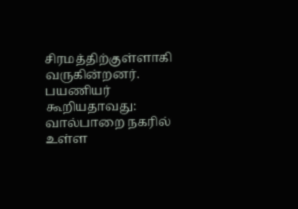சிரமத்திற்குள்ளாகி வருகின்றனர்.
பயணியர் கூறியதாவது: வால்பாறை நகரில் உள்ள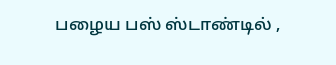பழைய பஸ் ஸ்டாண்டில் ,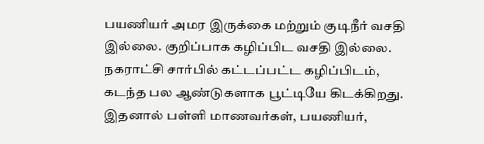பயணியர் அமர இருக்கை மற்றும் குடிநீர் வசதி இல்லை. குறிப்பாக கழிப்பிட வசதி இல்லை. நகராட்சி சார்பில் கட்டப்பட்ட கழிப்பிடம், கடந்த பல ஆண்டுகளாக பூட்டியே கிடக்கிறது.
இதனால் பள்ளி மாணவர்கள், பயணியர்,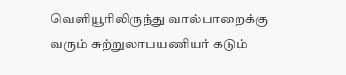வெளியூரிலிருந்து வால்பாறைக்கு வரும் சுற்றுலாபயணியர் கடும்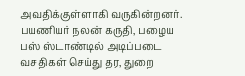அவதிக்குள்ளாகி வருகின்றனர். பயணியர் நலன் கருதி, பழைய பஸ் ஸ்டாண்டில் அடிப்படை வசதிகள் செய்து தர, துறை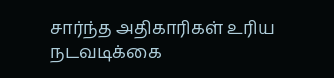சார்ந்த அதிகாரிகள் உரிய நடவடிக்கை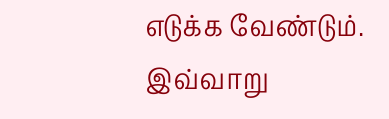எடுக்க வேண்டும்.
இவ்வாறு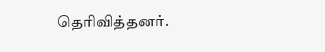தெரிவித்தனர்.